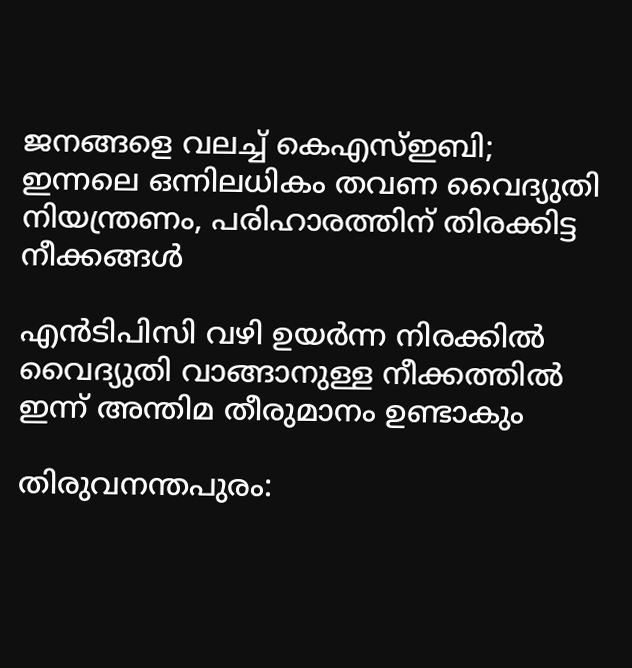ജനങ്ങളെ വലച്ച് കെഎസ്ഇബി; ഇന്നലെ ഒന്നിലധികം തവണ വൈദ്യുതി നിയന്ത്രണം, പരിഹാരത്തിന് തിരക്കിട്ട നീക്കങ്ങള്‍

എന്‍ടിപിസി വഴി ഉയര്‍ന്ന നിരക്കില്‍ വൈദ്യുതി വാങ്ങാനുള്ള നീക്കത്തില്‍ ഇന്ന് അന്തിമ തീരുമാനം ഉണ്ടാകും

തിരുവനന്തപുരം: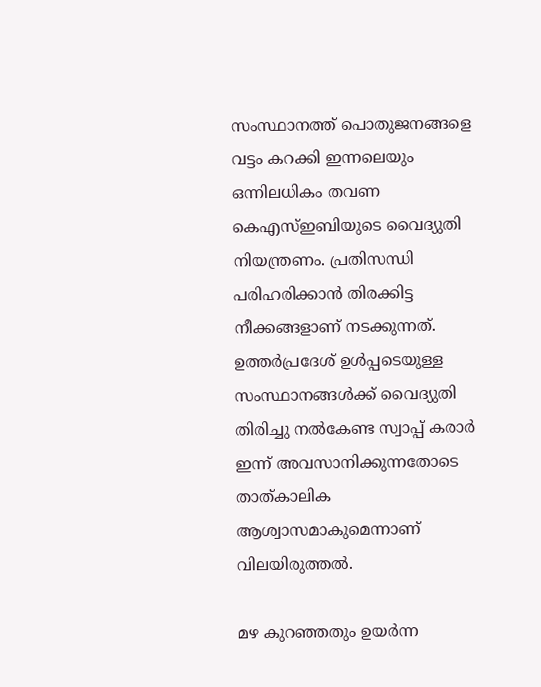സംസ്ഥാനത്ത് പൊതുജനങ്ങളെ വട്ടം കറക്കി ഇന്നലെയും ഒന്നിലധികം തവണ കെഎസ്ഇബിയുടെ വൈദ്യുതി നിയന്ത്രണം. പ്രതിസന്ധി പരിഹരിക്കാന്‍ തിരക്കിട്ട നീക്കങ്ങളാണ് നടക്കുന്നത്. ഉത്തര്‍പ്രദേശ് ഉള്‍പ്പടെയുള്ള സംസ്ഥാനങ്ങള്‍ക്ക് വൈദ്യുതി തിരിച്ചു നല്‍കേണ്ട സ്വാപ്പ് കരാര്‍ ഇന്ന് അവസാനിക്കുന്നതോടെ താത്കാലിക ആശ്വാസമാകുമെന്നാണ് വിലയിരുത്തല്‍.

മഴ കുറഞ്ഞതും ഉയര്‍ന്ന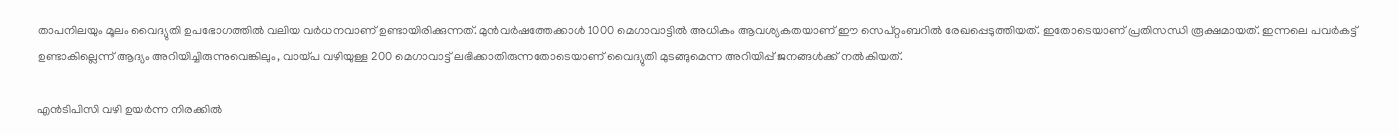താപനിലയും മൂലം വൈദ്യുതി ഉപഭോഗത്തില്‍ വലിയ വര്‍ധനവാണ് ഉണ്ടായിരിക്കുന്നത്. മുന്‍വര്‍ഷത്തേക്കാള്‍ 1000 മെഗാവാട്ടില്‍ അധികം ആവശ്യകതയാണ് ഈ സെപ്റ്റംബറില്‍ രേഖപ്പെടുത്തിയത്. ഇതോടെയാണ് പ്രതിസന്ധി രൂക്ഷമായത്. ഇന്നലെ പവര്‍കട്ട് ഉണ്ടാകില്ലെന്ന് ആദ്യം അറിയിച്ചിരുന്നുവെങ്കിലും, വായ്പ വഴിയുള്ള 200 മെഗാവാട്ട് ലഭിക്കാതിരുന്നതോടെയാണ് വൈദ്യുതി മുടങ്ങുമെന്ന അറിയിപ്പ് ജനങ്ങള്‍ക്ക് നല്‍കിയത്.

എന്‍ടിപിസി വഴി ഉയര്‍ന്ന നിരക്കില്‍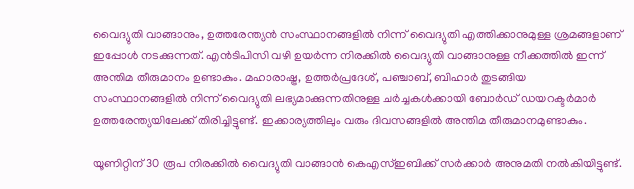വൈദ്യുതി വാങ്ങാനും, ഉത്തരേന്ത്യന്‍ സംസ്ഥാനങ്ങളില്‍ നിന്ന് വൈദ്യുതി എത്തിക്കാനുമുള്ള ശ്രമങ്ങളാണ് ഇപ്പോള്‍ നടക്കുന്നത്. എന്‍ടിപിസി വഴി ഉയര്‍ന്ന നിരക്കില്‍ വൈദ്യുതി വാങ്ങാനുള്ള നീക്കത്തില്‍ ഇന്ന് അന്തിമ തീരുമാനം ഉണ്ടാകും. മഹാരാഷ്ട്ര, ഉത്തര്‍പ്രദേശ്, പഞ്ചാബ്, ബിഹാര്‍ തുടങ്ങിയ സംസ്ഥാനങ്ങളില്‍ നിന്ന് വൈദ്യുതി ലഭ്യമാക്കുന്നതിനുള്ള ചര്‍ച്ചകള്‍ക്കായി ബോര്‍ഡ് ഡയറക്ടര്‍മാര്‍ ഉത്തരേന്ത്യയിലേക്ക് തിരിച്ചിട്ടുണ്ട്. ഇക്കാര്യത്തിലും വരും ദിവസങ്ങളില്‍ അന്തിമ തീരുമാനമുണ്ടാകും.

യൂണിറ്റിന് 30 രൂപ നിരക്കില്‍ വൈദ്യുതി വാങ്ങാന്‍ കെഎസ്ഇബിക്ക് സര്‍ക്കാര്‍ അനുമതി നല്‍കിയിട്ടുണ്ട്.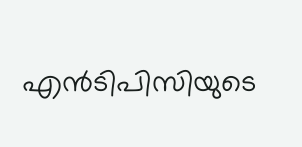എന്‍ടിപിസിയുടെ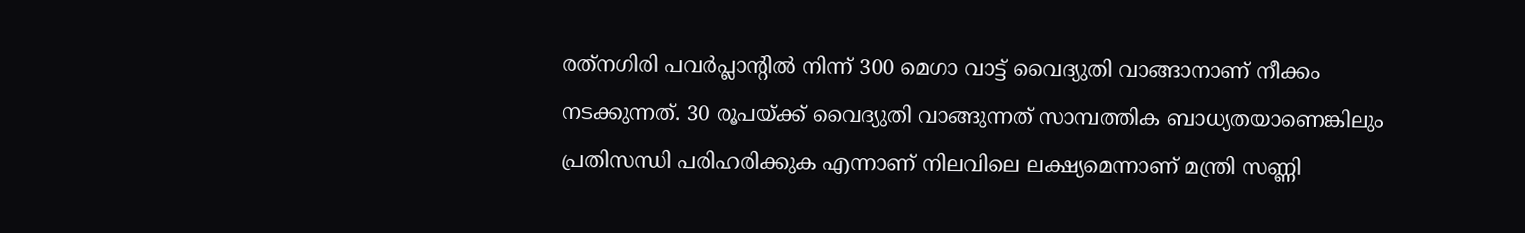രത്‌നഗിരി പവര്‍പ്ലാന്റില്‍ നിന്ന് 300 മെഗാ വാട്ട് വൈദ്യുതി വാങ്ങാനാണ് നീക്കം നടക്കുന്നത്. 30 രൂപയ്ക്ക് വൈദ്യുതി വാങ്ങുന്നത് സാമ്പത്തിക ബാധ്യതയാണെങ്കിലും പ്രതിസന്ധി പരിഹരിക്കുക എന്നാണ് നിലവിലെ ലക്ഷ്യമെന്നാണ് മന്ത്രി സണ്ണി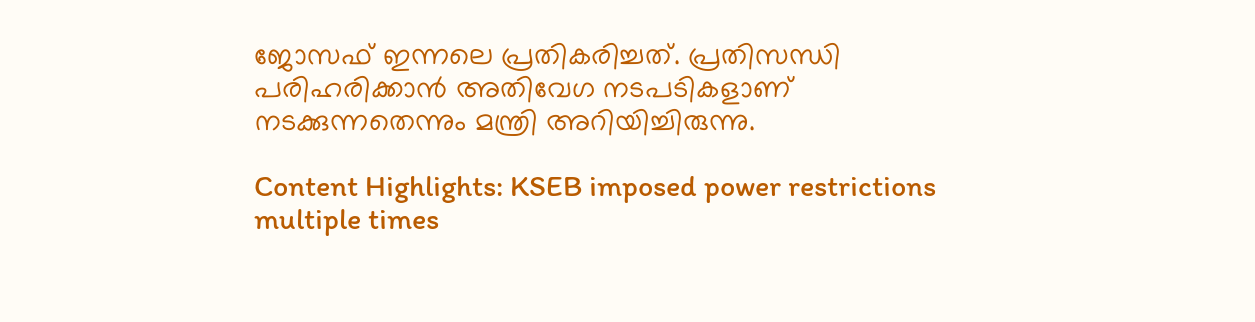ജോസഫ് ഇന്നലെ പ്രതികരിച്ചത്. പ്രതിസന്ധി പരിഹരിക്കാന്‍ അതിവേഗ നടപടികളാണ് നടക്കുന്നതെന്നും മന്ത്രി അറിയിച്ചിരുന്നു.

Content Highlights: KSEB imposed power restrictions multiple times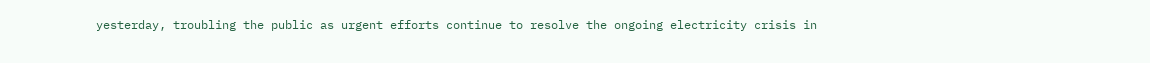yesterday, troubling the public as urgent efforts continue to resolve the ongoing electricity crisis in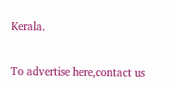Kerala.

To advertise here,contact us